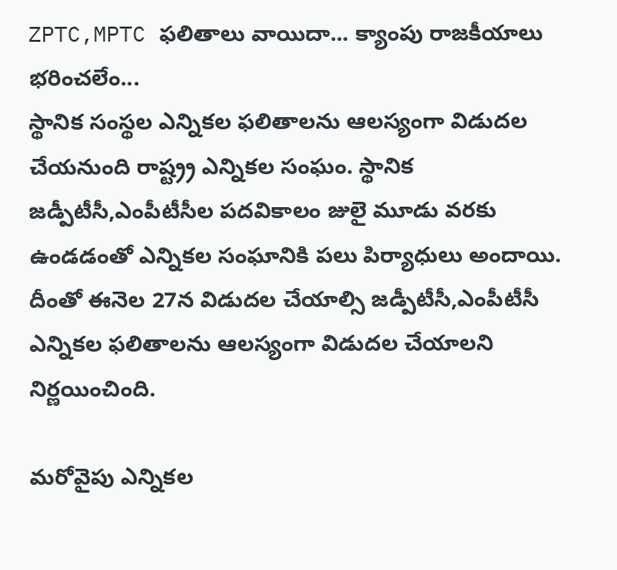ZPTC,MPTC ఫలితాలు వాయిదా... క్యాంపు రాజకీయాలు భరించలేం...
స్థానిక సంస్థల ఎన్నికల ఫలితాలను ఆలస్యంగా విడుదల చేయనుంది రాష్ట్ర్ర ఎన్నికల సంఘం. స్థానిక జడ్పీటీసీ,ఎంపీటీసీల పదవికాలం జులై మూడు వరకు ఉండడంతో ఎన్నికల సంఘానికి పలు పిర్యాధులు అందాయి. దీంతో ఈనెల 27న విడుదల చేయాల్సి జడ్పీటీసీ,ఎంపీటీసీ ఎన్నికల ఫలితాలను ఆలస్యంగా విడుదల చేయాలని నిర్ణయించింది.

మరోవైపు ఎన్నికల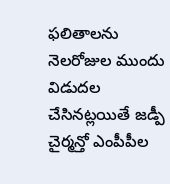ఫలితాలను నెలరోజుల ముందు విడుదల చేసినట్లయితే జడ్పీ చైర్మన్తో ఎంపీపీల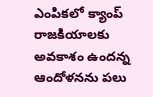ఎంపికలో క్యాంప్ రాజకియాలకు అవకాశం ఉందన్న ఆందోళనను పలు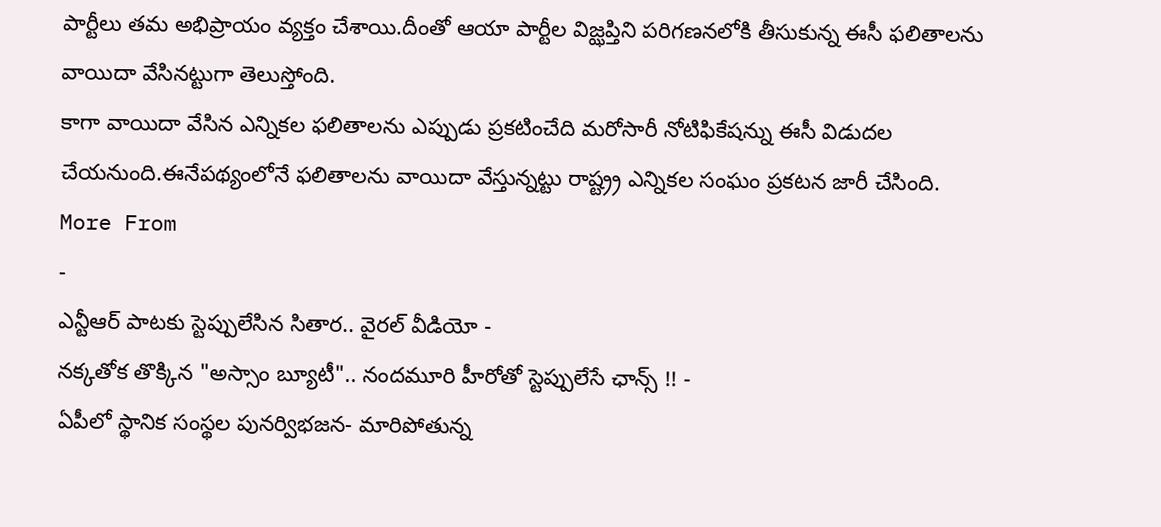పార్టీలు తమ అభిప్రాయం వ్యక్తం చేశాయి.దీంతో ఆయా పార్టీల విజ్ఝప్తిని పరిగణనలోకి తీసుకున్న ఈసీ ఫలితాలను వాయిదా వేసినట్టుగా తెలుస్తోంది.
కాగా వాయిదా వేసిన ఎన్నికల ఫలితాలను ఎప్పుడు ప్రకటించేది మరోసారీ నోటిఫికేషన్ను ఈసీ విడుదల చేయనుంది.ఈనేపథ్యంలోనే ఫలితాలను వాయిదా వేస్తున్నట్టు రాష్ట్ర్ర ఎన్నికల సంఘం ప్రకటన జారీ చేసింది.
More From
-
ఎన్టీఆర్ పాటకు స్టెప్పులేసిన సితార.. వైరల్ వీడియో -
నక్కతోక తొక్కిన "అస్సాం బ్యూటీ".. నందమూరి హీరోతో స్టెప్పులేసే ఛాన్స్ !! -
ఏపీలో స్థానిక సంస్థల పునర్విభజన- మారిపోతున్న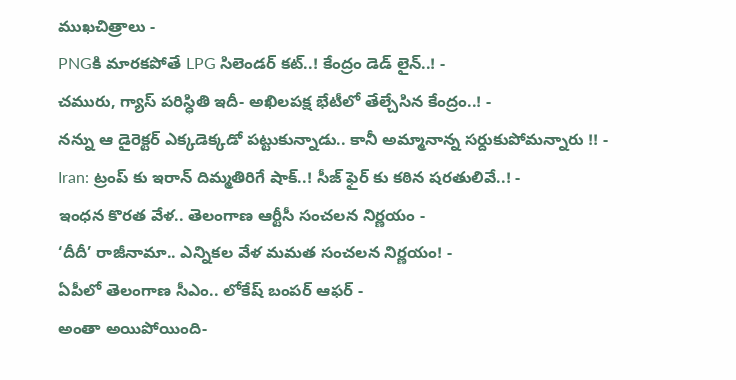ముఖచిత్రాలు -
PNGకి మారకపోతే LPG సిలెండర్ కట్..! కేంద్రం డెడ్ లైన్..! -
చమురు, గ్యాస్ పరిస్ధితి ఇదీ- అఖిలపక్ష భేటీలో తేల్చేసిన కేంద్రం..! -
నన్ను ఆ డైరెక్టర్ ఎక్కడెక్కడో పట్టుకున్నాడు.. కానీ అమ్మానాన్న సర్దుకుపోమన్నారు !! -
Iran: ట్రంప్ కు ఇరాన్ దిమ్మతిరిగే షాక్..! సీజ్ ఫైర్ కు కఠిన షరతులివే..! -
ఇంధన కొరత వేళ.. తెలంగాణ ఆర్టీసీ సంచలన నిర్ణయం -
‘దీదీ’ రాజీనామా.. ఎన్నికల వేళ మమత సంచలన నిర్ణయం! -
ఏపీలో తెలంగాణ సీఎం.. లోకేష్ బంపర్ ఆఫర్ -
అంతా అయిపోయింది-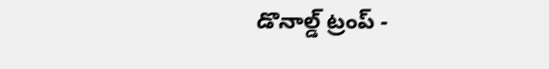డొనాల్డ్ ట్రంప్ -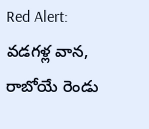Red Alert: వడగళ్ల వాన, రాబోయే రెండు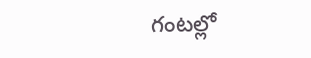గంటల్లో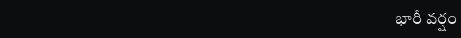భారీ వర్షం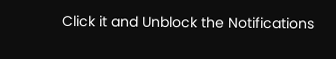Click it and Unblock the Notifications